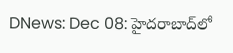DNews: Dec 08: హైదరాబాద్‌లో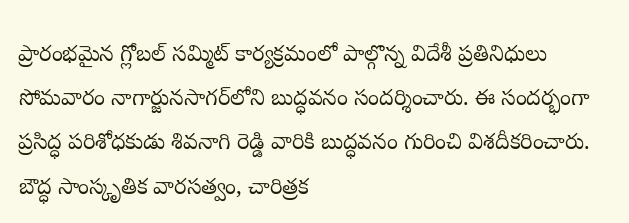ప్రారంభమైన గ్లోబల్ సమ్మిట్ కార్యక్రమంలో పాల్గొన్న విదేశీ ప్రతినిధులు సోమవారం నాగార్జునసాగర్‌లోని బుద్ధవనం సందర్శించారు. ఈ సందర్భంగా ప్రసిద్ధ పరిశోధకుడు శివనాగి రెడ్డి వారికి బుద్ధవనం గురించి విశదీకరించారు. బౌద్ధ సాంస్కృతిక వారసత్వం, చారిత్రక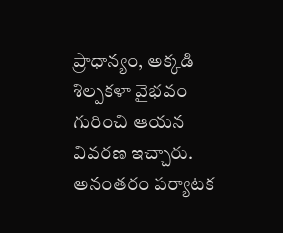ప్రాధాన్యం, అక్కడి శిల్పకళా వైభవం గురించి ఆయన వివరణ ఇచ్చారు. అనంతరం పర్యాటక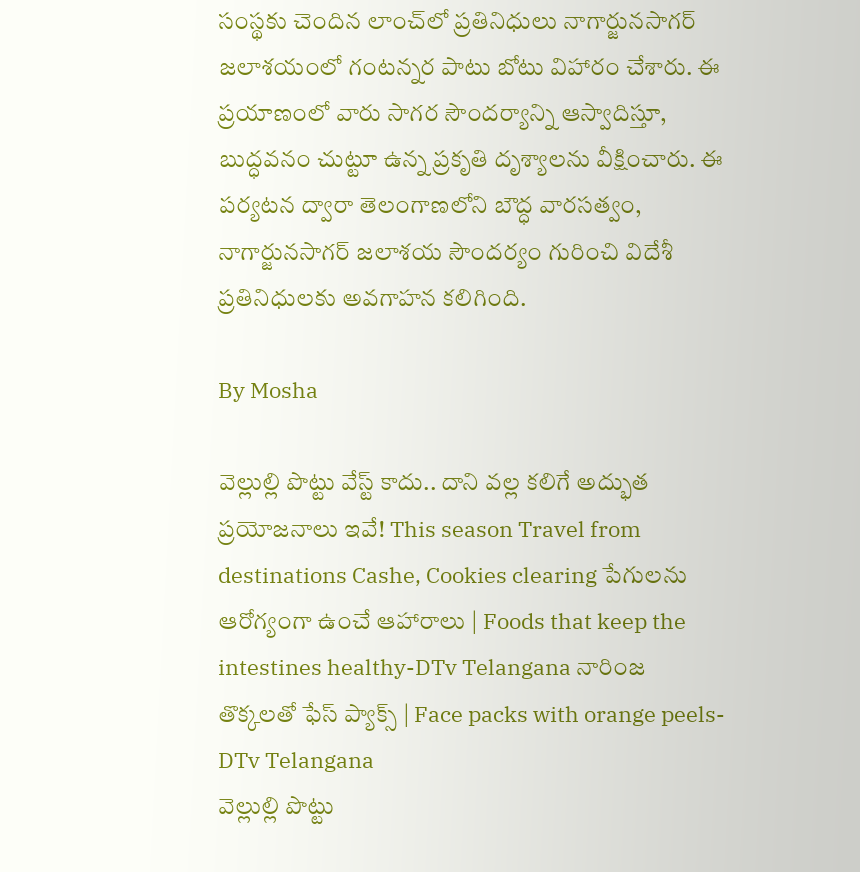సంస్థకు చెందిన లాంచ్‌లో ప్రతినిధులు నాగార్జునసాగర్ జలాశయంలో గంటన్నర పాటు బోటు విహారం చేశారు. ఈ ప్రయాణంలో వారు సాగర సౌందర్యాన్ని ఆస్వాదిస్తూ, బుద్ధవనం చుట్టూ ఉన్న ప్రకృతి దృశ్యాలను వీక్షించారు. ఈ పర్యటన ద్వారా తెలంగాణలోని బౌద్ధ వారసత్వం, నాగార్జునసాగర్ జలాశయ సౌందర్యం గురించి విదేశీ ప్రతినిధులకు అవగాహన కలిగింది.

By Mosha

వెల్లుల్లి పొట్టు వేస్ట్ కాదు.. దాని వల్ల కలిగే అద్భుత ప్రయోజనాలు ఇవే! This season Travel from destinations Cashe, Cookies clearing పేగులను ఆరోగ్యంగా ఉంచే ఆహారాలు | Foods that keep the intestines healthy-DTv Telangana నారింజ తొక్కలతో ఫేస్ ప్యాక్స్ | Face packs with orange peels-DTv Telangana
వెల్లుల్లి పొట్టు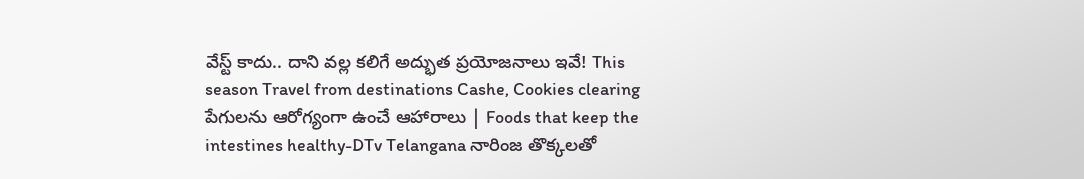వేస్ట్ కాదు.. దాని వల్ల కలిగే అద్భుత ప్రయోజనాలు ఇవే! This season Travel from destinations Cashe, Cookies clearing పేగులను ఆరోగ్యంగా ఉంచే ఆహారాలు | Foods that keep the intestines healthy-DTv Telangana నారింజ తొక్కలతో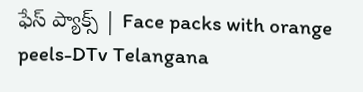ఫేస్ ప్యాక్స్ | Face packs with orange peels-DTv Telangana